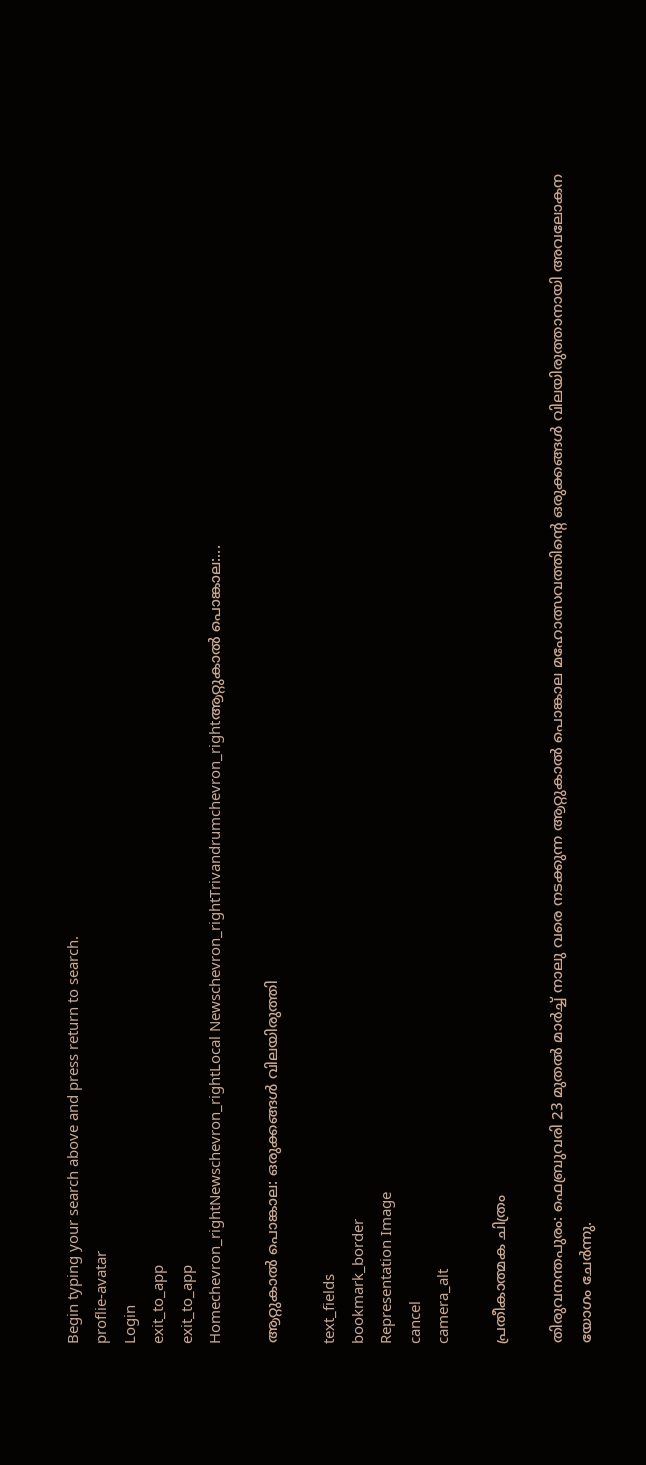Begin typing your search above and press return to search.
proflie-avatar
Login
exit_to_app
exit_to_app
Homechevron_rightNewschevron_rightLocal Newschevron_rightTrivandrumchevron_rightആറ്റുകാൽ പൊങ്കാല:...

ആറ്റുകാൽ പൊങ്കാല: ഒരുക്കങ്ങൾ വിലയിരുത്തി

text_fields
bookmark_border
Representation Image
cancel
camera_alt

പ്രതീകാത്മക ചിത്രം

തിരുവനന്തപുരം: ഫെബ്രുവരി 23 മുതൽ മാർച്ച് നാലു വരെ നടക്കുന്ന ആറ്റുകാൽ പൊങ്കാല മഹോത്സവത്തിന്റെ ഒരുക്കങ്ങൾ വിലയിരുത്താനായി അവലോകന യോഗം ചേർന്നു.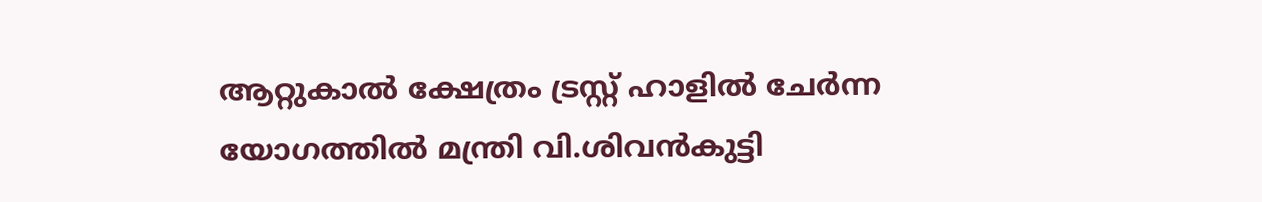ആറ്റുകാൽ ക്ഷേത്രം ട്രസ്റ്റ് ഹാളിൽ ചേർന്ന യോഗത്തിൽ മന്ത്രി വി.ശിവൻകുട്ടി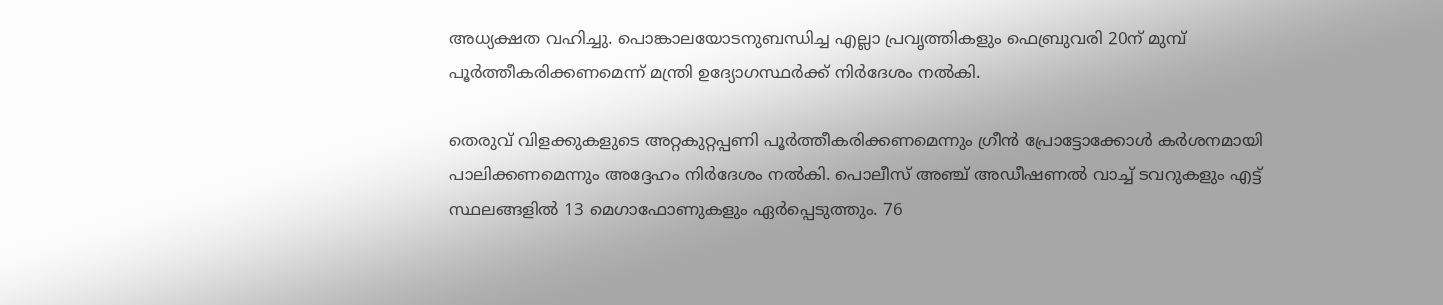അധ്യക്ഷത വഹിച്ചു. പൊങ്കാലയോടനുബന്ധിച്ച എല്ലാ പ്രവൃത്തികളും ഫെബ്രുവരി 20ന് മുമ്പ് പൂർത്തീകരിക്കണമെന്ന് മന്ത്രി ഉദ്യോഗസ്ഥർക്ക് നിർദേശം നൽകി.

തെരുവ് വിളക്കുകളുടെ അറ്റകുറ്റപ്പണി പൂർത്തീകരിക്കണമെന്നും ഗ്രീൻ പ്രോട്ടോക്കോൾ കർശനമായി പാലിക്കണമെന്നും അദ്ദേഹം നിർദേശം നൽകി. പൊലീസ് അഞ്ച് അഡീഷണൽ വാച്ച് ടവറുകളും എട്ട് സ്ഥലങ്ങളിൽ 13 മെഗാഫോണുകളും ഏർപ്പെടുത്തും. 76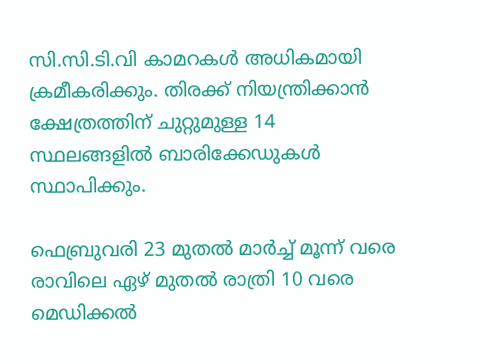സി.സി.ടി.വി കാമറകൾ അധികമായി ക്രമീകരിക്കും. തിരക്ക് നിയന്ത്രിക്കാൻ ക്ഷേത്രത്തിന് ചുറ്റുമുള്ള 14 സ്ഥലങ്ങളിൽ ബാരിക്കേഡുകൾ സ്ഥാപിക്കും.

ഫെബ്രുവരി 23 മുതൽ മാർച്ച് മൂന്ന് വരെ രാവിലെ ഏഴ് മുതൽ രാത്രി 10 വരെ മെഡിക്കൽ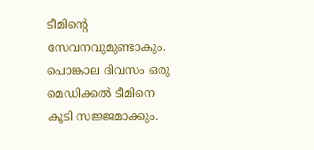ടീമിന്റെ സേവനവുമുണ്ടാകും. പൊങ്കാല ദിവസം ഒരു മെഡിക്കൽ ടീമിനെ കൂടി സജ്ജമാക്കും.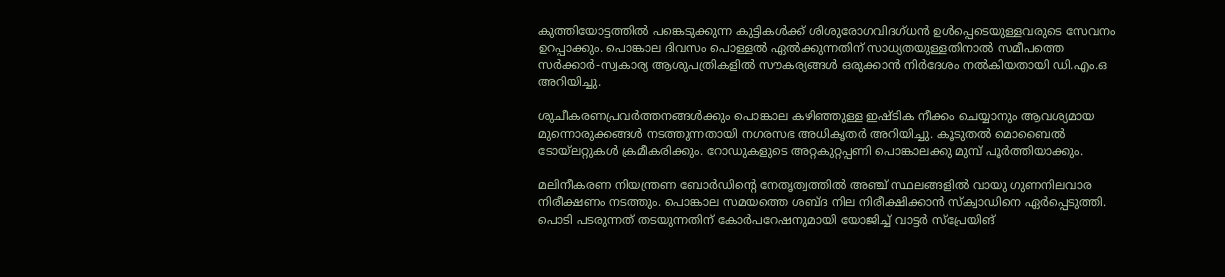കുത്തിയോട്ടത്തിൽ പങ്കെടുക്കുന്ന കുട്ടികൾക്ക് ശിശുരോഗവിദഗ്ധൻ ഉൾപ്പെടെയുള്ളവരുടെ സേവനം ഉറപ്പാക്കും. പൊങ്കാല ദിവസം പൊള്ളൽ ഏൽക്കുന്നതിന് സാധ്യതയുള്ളതിനാൽ സമീപത്തെ സർക്കാർ-സ്വകാര്യ ആശുപത്രികളിൽ സൗകര്യങ്ങൾ ഒരുക്കാൻ നിർദേശം നൽകിയതായി ഡി.എം.ഒ അറിയിച്ചു.

ശുചീകരണപ്രവർത്തനങ്ങൾക്കും പൊങ്കാല കഴിഞ്ഞുള്ള ഇഷ്ടിക നീക്കം ചെയ്യാനും ആവശ്യമായ മുന്നൊരുക്കങ്ങൾ നടത്തുന്നതായി നഗരസഭ അധികൃതർ അറിയിച്ചു. കൂടുതൽ മൊബൈൽ ടോയ്‍ലറ്റുകൾ ക്രമീകരിക്കും. റോഡുകളുടെ അറ്റകുറ്റപ്പണി പൊങ്കാലക്കു മുമ്പ് പൂർത്തിയാക്കും.

മലിനീകരണ നിയന്ത്രണ ബോർഡിന്റെ നേതൃത്വത്തിൽ അഞ്ച് സ്ഥലങ്ങളിൽ വായു ഗുണനിലവാര നിരീക്ഷണം നടത്തും. പൊങ്കാല സമയത്തെ ശബ്ദ നില നിരീക്ഷിക്കാൻ സ്ക്വാഡിനെ ഏർപ്പെടുത്തി. പൊടി പടരുന്നത് തടയുന്നതിന് കോർപറേഷനുമായി യോജിച്ച് വാട്ടർ സ്പ്രേയിങ്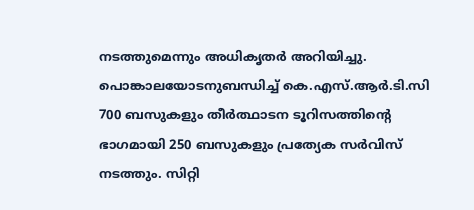നടത്തുമെന്നും അധികൃതർ അറിയിച്ചു. പൊങ്കാലയോടനുബന്ധിച്ച് കെ.എസ്.ആർ.ടി.സി 700 ബസുകളും തീർത്ഥാടന ടൂറിസത്തിന്റെ ഭാഗമായി 250 ബസുകളും പ്രത്യേക സർവിസ് നടത്തും. സിറ്റി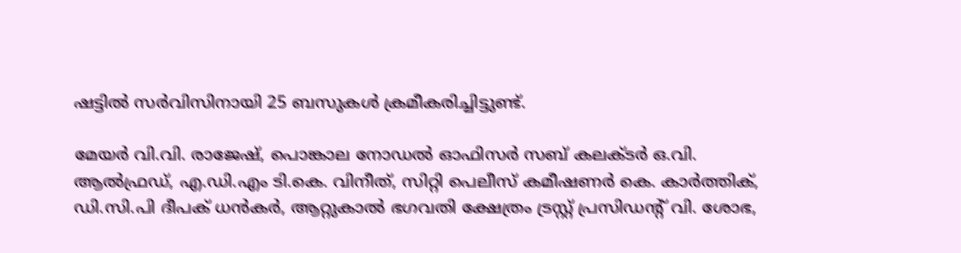ഷട്ടിൽ സർവിസിനായി 25 ബസുകൾ ക്രമീകരിച്ചിട്ടുണ്ട്.

മേയർ വി.വി. രാജേഷ്, പൊങ്കാല നോഡൽ ഓഫിസർ സബ് കലക്ടർ ഒ.വി. ആൽഫ്രഡ്, എ.ഡി.എം ടി.കെ. വിനീത്, സിറ്റി പെലീസ് കമീഷണർ കെ. കാർത്തിക്, ഡി.സി.പി ദീപക് ധൻകർ, ആറ്റുകാൽ ഭഗവതി ക്ഷേത്രം ട്രസ്റ്റ് പ്രസിഡന്റ് വി. ശോഭ,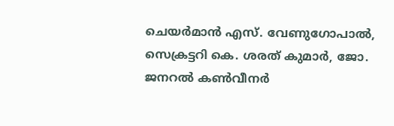ചെയർമാൻ എസ്. വേണുഗോപാൽ, സെക്രട്ടറി കെ. ശരത് കുമാർ, ജോ. ജനറൽ കൺവീനർ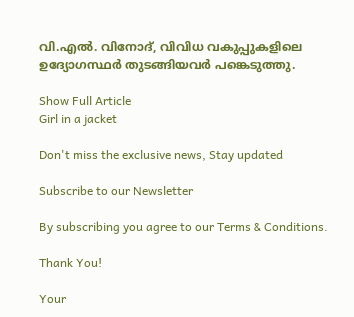വി.എൽ. വിനോദ്, വിവിധ വകുപ്പുകളിലെ ഉദ്യോഗസ്ഥർ തുടങ്ങിയവർ പങ്കെടുത്തു.

Show Full Article
Girl in a jacket

Don't miss the exclusive news, Stay updated

Subscribe to our Newsletter

By subscribing you agree to our Terms & Conditions.

Thank You!

Your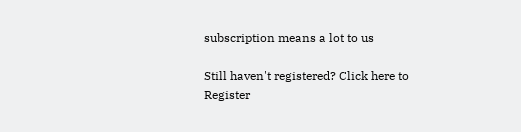subscription means a lot to us

Still haven't registered? Click here to Register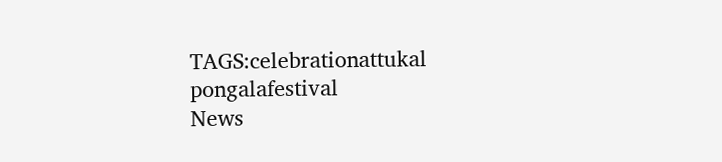TAGS:celebrationattukal pongalafestival
News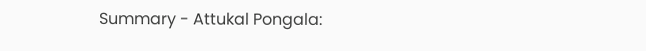Summary - Attukal Pongala: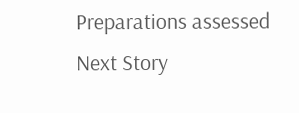Preparations assessed
Next Story